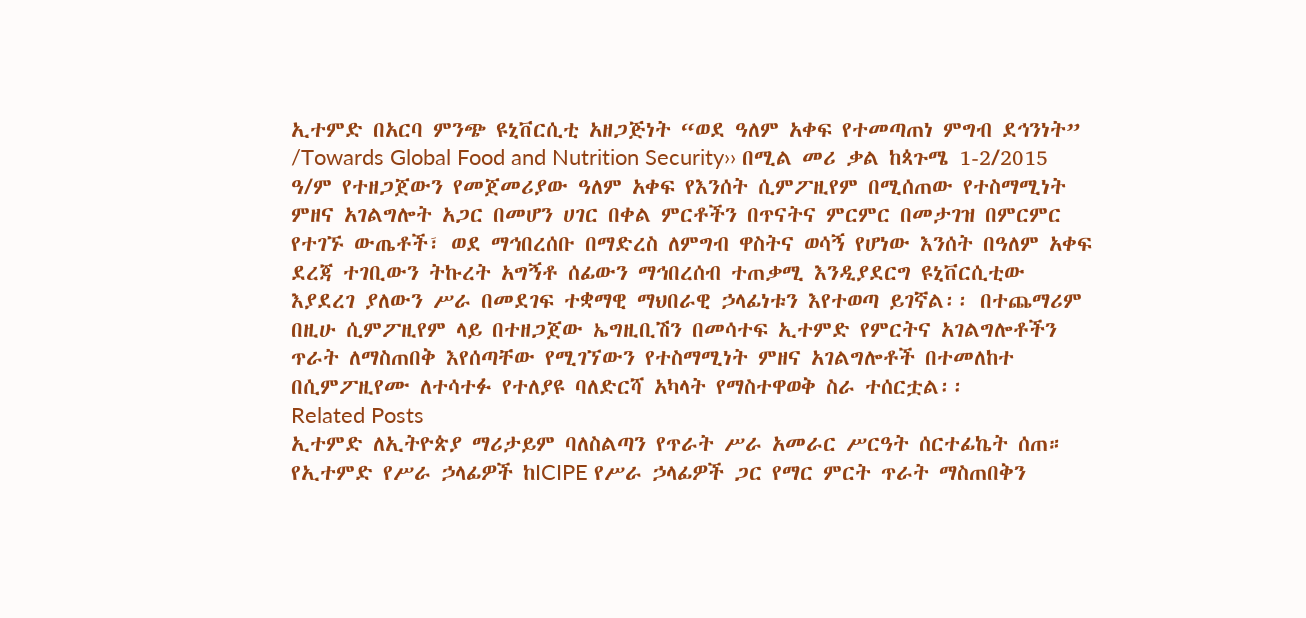ኢተምድ በአርባ ምንጭ ዩኒቨርሲቲ አዘጋጅነት “ወደ ዓለም አቀፍ የተመጣጠነ ምግብ ደኅንነት” /Towards Global Food and Nutrition Security›› በሚል መሪ ቃል ከጳጉሜ 1-2/2015 ዓ/ም የተዘጋጀውን የመጀመሪያው ዓለም አቀፍ የእንሰት ሲምፖዚየም በሚሰጠው የተስማሚነት ምዘና አገልግሎት አጋር በመሆን ሀገር በቀል ምርቶችን በጥናትና ምርምር በመታገዝ በምርምር የተገኙ ውጤቶች፣ ወደ ማኅበረሰቡ በማድረስ ለምግብ ዋስትና ወሳኝ የሆነው እንሰት በዓለም አቀፍ ደረጃ ተገቢውን ትኩረት አግኝቶ ሰፊውን ማኅበረሰብ ተጠቃሚ እንዲያደርግ ዩኒቨርሲቲው እያደረገ ያለውን ሥራ በመደገፍ ተቋማዊ ማህበራዊ ኃላፊነቱን እየተወጣ ይገኛል፡፡ በተጨማሪም በዚሁ ሲምፖዚየም ላይ በተዘጋጀው ኤግዚቢሽን በመሳተፍ ኢተምድ የምርትና አገልግሎቶችን ጥራት ለማስጠበቅ እየሰጣቸው የሚገኘውን የተስማሚነት ምዘና አገልግሎቶች በተመለከተ በሲምፖዚየሙ ለተሳተፉ የተለያዩ ባለድርሻ አካላት የማስተዋወቅ ስራ ተሰርቷል፡፡
Related Posts
ኢተምድ ለኢትዮጵያ ማሪታይም ባለስልጣን የጥራት ሥራ አመራር ሥርዓት ሰርተፊኬት ሰጠ።
የኢተምድ የሥራ ኃላፊዎች ከICIPE የሥራ ኃላፊዎች ጋር የማር ምርት ጥራት ማስጠበቅን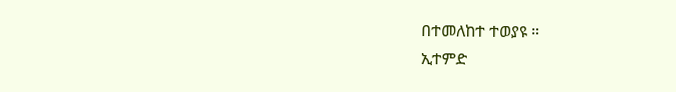በተመለከተ ተወያዩ ።
ኢተምድ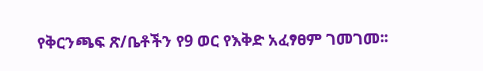የቅርንጫፍ ጽ/ቤቶችን የ9 ወር የእቅድ አፈፃፀም ገመገመ፡፡